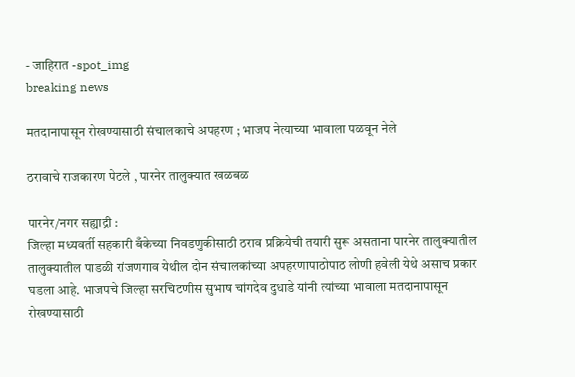- जाहिरात -spot_img
breaking news

मतदानापासून रोखण्यासाठी संचालकाचे अपहरण ; भाजप नेत्याच्या भावाला पळवून नेले

ठरावाचे राजकारण पेटले , पारनेर तालुक्यात खळबळ

पारनेर/नगर सह्याद्री :
जिल्हा मध्यवर्ती सहकारी बँकेच्या निवडणुकीसाठी ठराव प्रक्रियेची तयारी सुरू असताना पारनेर तालुक्यातील तालुक्यातील पाडळी रांजणगाव येथील दोन संचालकांच्या अपहरणापाठोपाठ लोणी हवेली येथे असाच प्रकार घडला आहे. भाजपचे जिल्हा सरचिटणीस सुभाष चांगदेव दुधाडे यांनी त्यांच्या भावाला मतदानापासून रोखण्यासाठी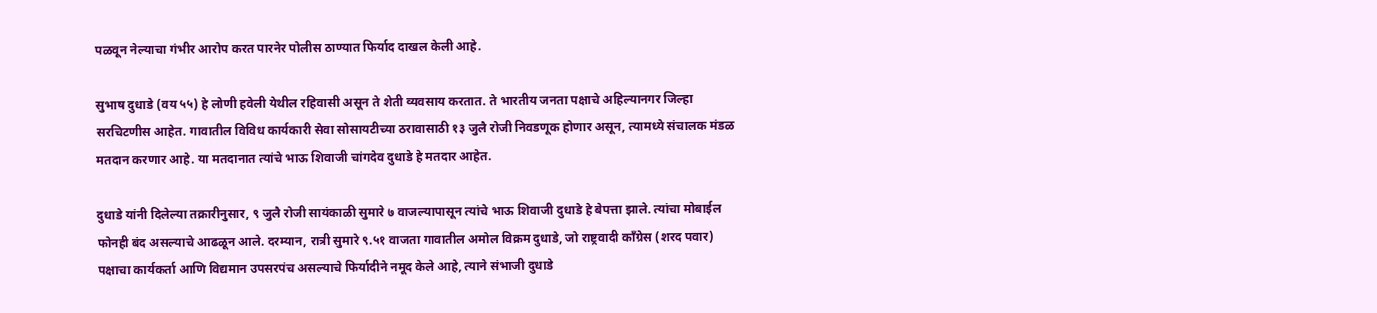पळवून नेल्याचा गंभीर आरोप करत पारनेर पोलीस ठाण्यात फिर्याद दाखल केली आहे.

सुभाष दुधाडे (वय ५५) हे लोणी हवेली येथील रहिवासी असून ते शेती व्यवसाय करतात. ते भारतीय जनता पक्षाचे अहिल्यानगर जिल्हा सरचिटणीस आहेत. गावातील विविध कार्यकारी सेवा सोसायटीच्या ठरावासाठी १३ जुलै रोजी निवडणूक होणार असून, त्यामध्ये संचालक मंडळ मतदान करणार आहे. या मतदानात त्यांचे भाऊ शिवाजी चांगदेव दुधाडे हे मतदार आहेत.

दुधाडे यांनी दिलेल्या तक्रारीनुसार, ९ जुलै रोजी सायंकाळी सुमारे ७ वाजल्यापासून त्यांचे भाऊ शिवाजी दुधाडे हे बेपत्ता झाले. त्यांचा मोबाईल फोनही बंद असल्याचे आढळून आले. दरम्यान, रात्री सुमारे ९.५१ वाजता गावातील अमोल विक्रम दुधाडे, जो राष्ट्रवादी काँग्रेस (शरद पवार) पक्षाचा कार्यकर्ता आणि विद्यमान उपसरपंच असल्याचे फिर्यादीने नमूद केले आहे, त्याने संभाजी दुधाडे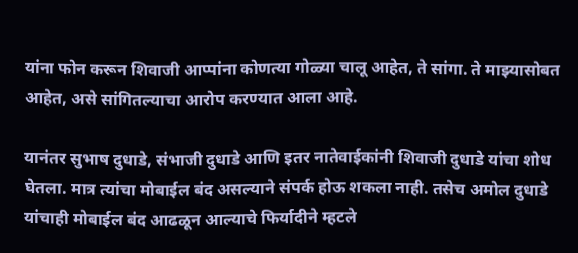यांना फोन करून शिवाजी आप्पांना कोणत्या गोळ्या चालू आहेत, ते सांगा. ते माझ्यासोबत आहेत, असे सांगितल्याचा आरोप करण्यात आला आहे.

यानंतर सुभाष दुधाडे, संभाजी दुधाडे आणि इतर नातेवाईकांनी शिवाजी दुधाडे यांचा शोध घेतला. मात्र त्यांचा मोबाईल बंद असल्याने संपर्क होऊ शकला नाही. तसेच अमोल दुधाडे यांचाही मोबाईल बंद आढळून आल्याचे फिर्यादीने म्हटले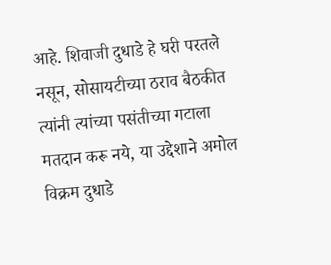आहे. शिवाजी दुधाडे हे घरी परतले नसून, सोसायटीच्या ठराव बैठकीत त्यांनी त्यांच्या पसंतीच्या गटाला मतदान करू नये, या उद्देशाने अमोल विक्रम दुधाडे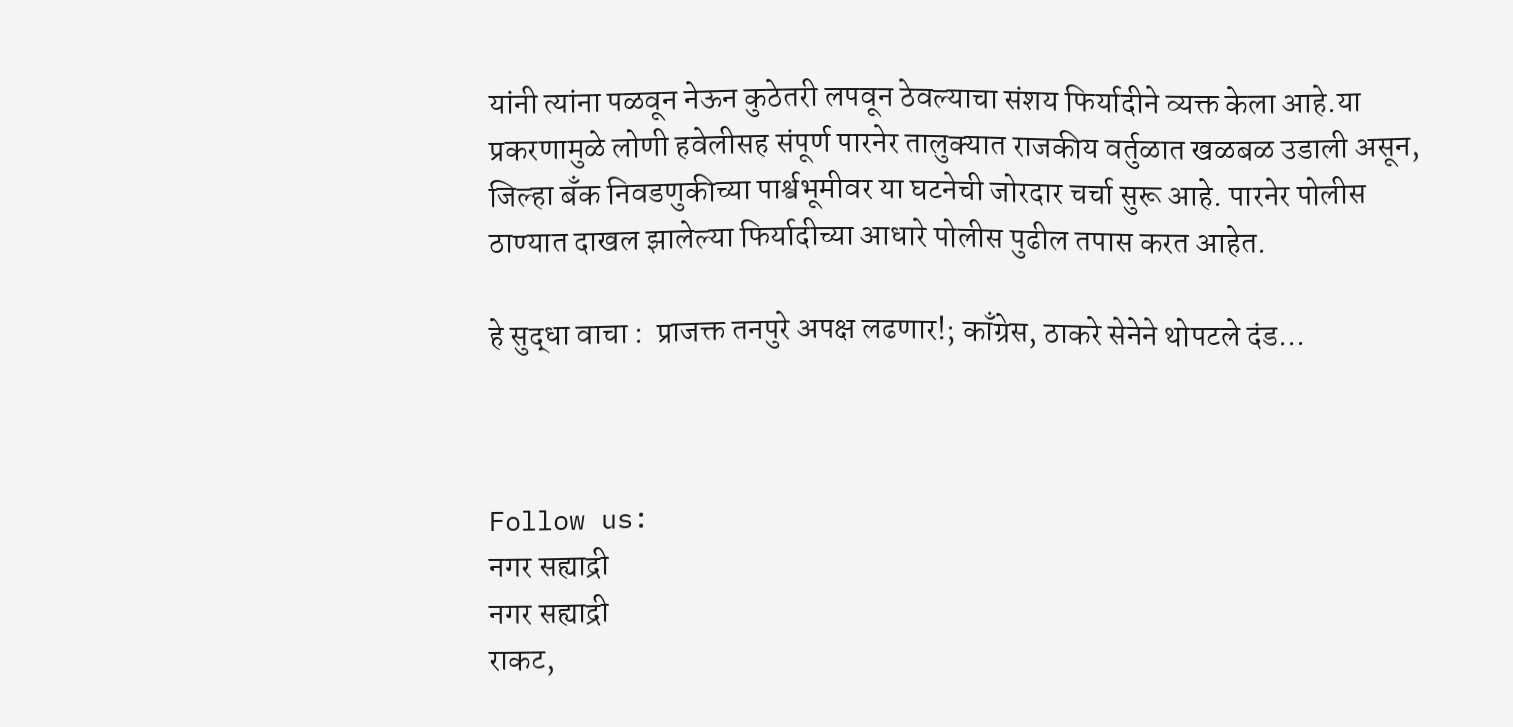यांनी त्यांना पळवून नेऊन कुठेतरी लपवून ठेवल्याचा संशय फिर्यादीने व्यक्त केला आहे.या प्रकरणामुळे लोणी हवेलीसह संपूर्ण पारनेर तालुक्यात राजकीय वर्तुळात खळबळ उडाली असून, जिल्हा बँक निवडणुकीच्या पार्श्वभूमीवर या घटनेची जोरदार चर्चा सुरू आहे. पारनेर पोलीस ठाण्यात दाखल झालेल्या फिर्यादीच्या आधारे पोलीस पुढील तपास करत आहेत.

हे सुद्धा वाचा :  प्राजक्त तनपुरे अपक्ष लढणार!; काँग्रेस, ठाकरे सेनेने थोपटले दंड...



Follow us:
नगर सह्याद्री
नगर सह्याद्री
राकट,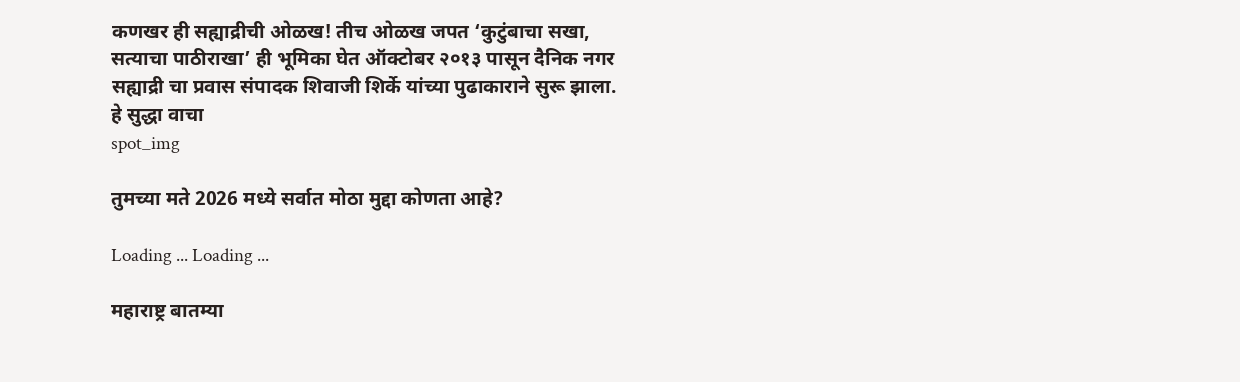कणखर ही सह्याद्रीची ओळख! तीच ओळख जपत ‘कुटुंबाचा सखा, सत्याचा पाठीराखा’ ही भूमिका घेत ऑक्टोबर २०१३ पासून दैनिक नगर सह्याद्री चा प्रवास संपादक शिवाजी शिर्के यांच्या पुढाकाराने सुरू झाला.
हे सुद्धा वाचा
spot_img

तुमच्या मते 2026 मध्ये सर्वात मोठा मुद्दा कोणता आहे?

Loading ... Loading ...

महाराष्ट्र बातम्या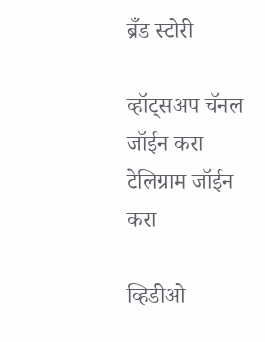ब्रँड स्टोरी

व्हॉट्सअप चॅनल जॉईन करा
टेलिग्राम जॉईन करा

व्हिडीओ